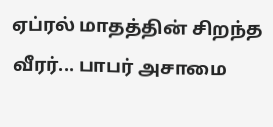ஏப்ரல் மாதத்தின் சிறந்த வீரர்... பாபர் அசாமை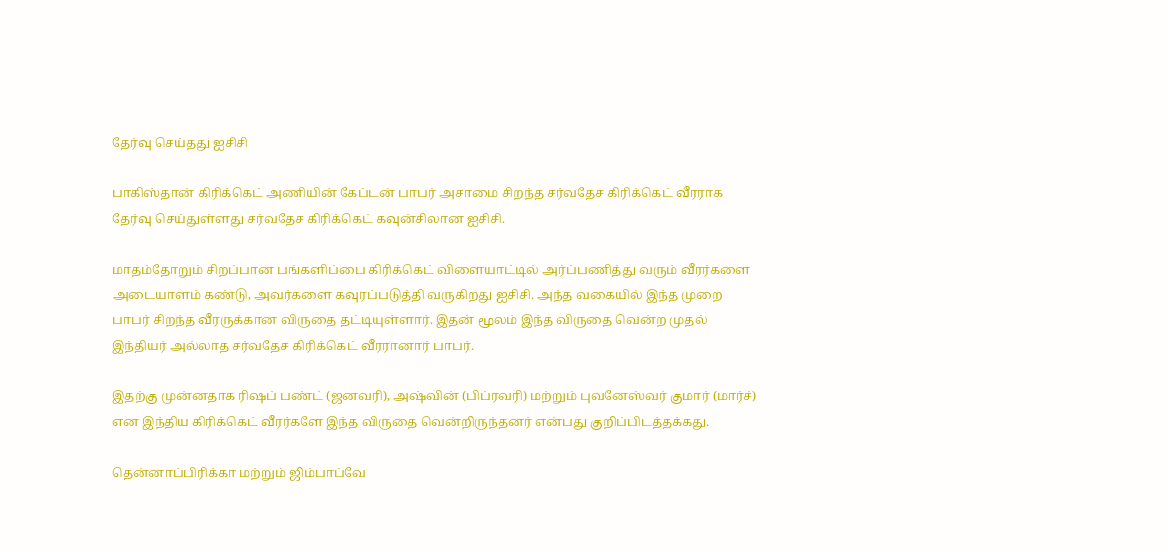தேர்வு செய்தது ஐசிசி

பாகிஸ்தான் கிரிக்கெட் அணியின் கேப்டன் பாபர் அசாமை சிறந்த சர்வதேச கிரிக்கெட் வீரராக தேர்வு செய்துள்ளது சர்வதேச கிரிக்கெட் கவுன்சிலான ஐசிசி.

மாதம்தோறும் சிறப்பான பங்களிப்பை கிரிக்கெட் விளையாட்டில் அர்ப்பணித்து வரும் வீரர்களை அடையாளம் கண்டு, அவர்களை கவுரப்படுத்தி வருகிறது ஐசிசி. அந்த வகையில் இந்த முறை பாபர் சிறந்த வீரருக்கான விருதை தட்டியுள்ளார். இதன் மூலம் இந்த விருதை வென்ற முதல் இந்தியர் அல்லாத சர்வதேச கிரிக்கெட் வீரரானார் பாபர்.

இதற்கு முன்னதாக ரிஷப் பண்ட் (ஜனவரி), அஷ்வின் (பிப்ரவரி) மற்றும் புவனேஸ்வர் குமார் (மார்ச்) என இந்திய கிரிக்கெட் வீரர்களே இந்த விருதை வென்றிருந்தனர் என்பது குறிப்பிடத்தக்கது.

தென்னாப்பிரிக்கா மற்றும் ஜிம்பாப்வே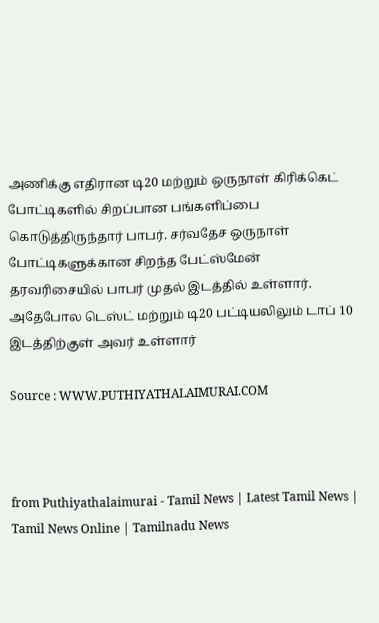அணிக்கு எதிரான டி20 மற்றும் ஒருநாள் கிரிக்கெட் போட்டிகளில் சிறப்பான பங்களிப்பை கொடுத்திருந்தார் பாபர். சர்வதேச ஒருநாள் போட்டிகளுக்கான சிறந்த பேட்ஸ்மேன் தரவரிசையில் பாபர் முதல் இடத்தில் உள்ளார். அதேபோல டெஸ்ட் மற்றும் டி20 பட்டியலிலும் டாப் 10 இடத்திற்குள் அவர் உள்ளார்

Source : WWW.PUTHIYATHALAIMURAI.COM



from Puthiyathalaimurai - Tamil News | Latest Tamil News | Tamil News Online | Tamilnadu News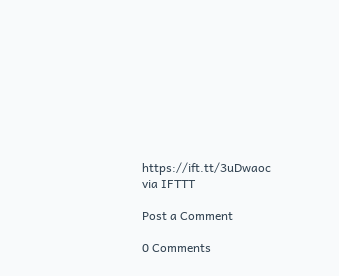https://ift.tt/3uDwaoc
via IFTTT

Post a Comment

0 Comments